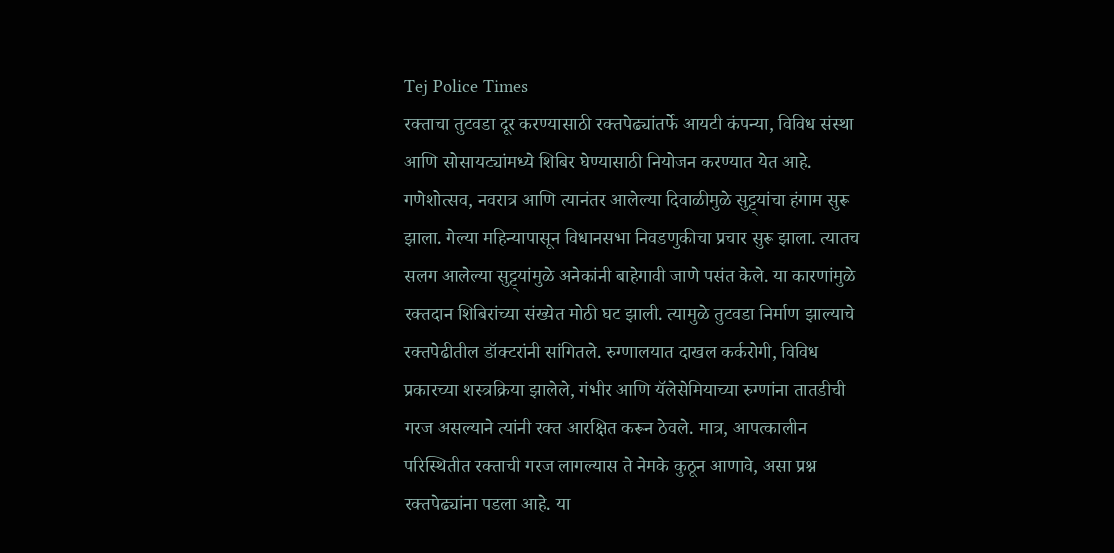Tej Police Times
रक्ताचा तुटवडा दूर करण्यासाठी रक्तपेढ्यांतर्फे आयटी कंपन्या, विविध संस्था आणि सोसायट्यांमध्ये शिबिर घेण्यासाठी नियोजन करण्यात येत आहे. गणेशोत्सव, नवरात्र आणि त्यानंतर आलेल्या दिवाळीमुळे सुट्ट्यांचा हंगाम सुरू झाला. गेल्या महिन्यापासून विधानसभा निवडणुकीचा प्रचार सुरू झाला. त्यातच सलग आलेल्या सुट्ट्यांमुळे अनेकांनी बाहेगावी जाणे पसंत केले. या कारणांमुळे रक्तदान शिबिरांच्या संख्येत मोठी घट झाली. त्यामुळे तुटवडा निर्माण झाल्याचे रक्तपेढीतील डॉक्टरांनी सांगितले. रुग्णालयात दाखल कर्करोगी, विविध प्रकारच्या शस्त्रक्रिया झालेले, गंभीर आणि यॅलेसेमियाच्या रुग्णांना तातडीची गरज असल्याने त्यांनी रक्त आरक्षित करून ठेवले. मात्र, आपत्कालीन परिस्थितीत रक्ताची गरज लागल्यास ते नेमके कुठून आणावे, असा प्रश्न रक्तपेढ्यांना पडला आहे. या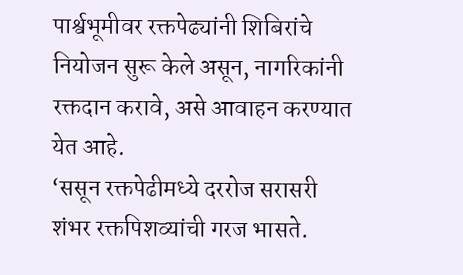पार्श्वभूमीवर रक्तपेढ्यांनी शिबिरांचे नियोजन सुरू केले असून, नागरिकांनी रक्तदान करावे, असे आवाहन करण्यात येत आहे.
‘ससून रक्तपेढीमध्ये दररोज सरासरी शंभर रक्तपिशव्यांची गरज भासते.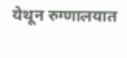येथून रुग्णालयात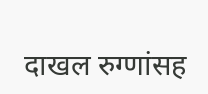दाखल रुग्णांसह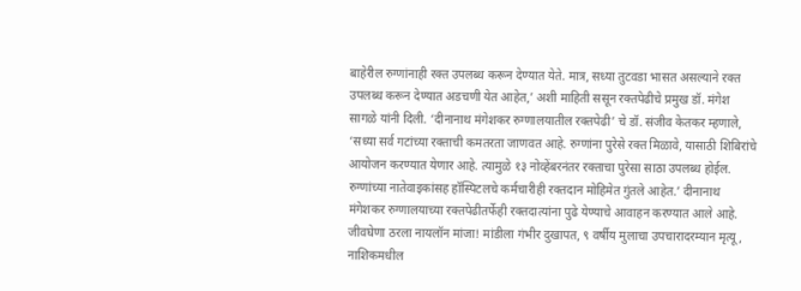बाहेरील रुग्णांनाही रक्त उपलब्ध करून देण्यात येते. मात्र, सध्या तुटवडा भासत असल्याने रक्त उपलब्ध करून देण्यात अडचणी येत आहेत,’ अशी माहिती ससून रक्तपेढीचे प्रमुख डॉ. मंगेश सागळे यांनी दिली. ‘दीनानाथ मंगेशकर रुग्णालयातील रक्तपेढी’ चे डॉ. संजीव केतकर म्हणाले, ‘सध्या सर्व गटांच्या रक्ताची कमतरता जाणवत आहे. रुग्णांना पुरेसे रक्त मिळावे, यासाठी शिबिरांचे आयोजन करण्यात येणार आहे. त्यामुळे १३ नोव्हेंबरनंतर रक्ताचा पुरेसा साठा उपलब्ध होईल. रुग्णांच्या नातेवाइकांसह हॉस्पिटलचे कर्मचारीही रक्तदान मोहिमेत गुंतले आहेत.’ दीनानाथ मंगेशकर रुग्णालयाच्या रक्तपेढीतर्फेही रक्तदात्यांना पुढे येण्याचे आवाहन करण्यात आले आहे.
जीवघेणा ठरला नायलॉन मांजा! मांडीला गंभीर दुखापत, ९ वर्षीय मुलाचा उपचारादरम्यान मृत्यू, नाशिकमधील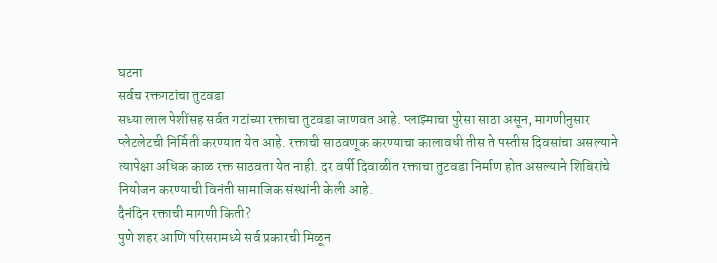घटना
सर्वच रक्तगटांचा तुटवडा
सध्या लाल पेशींसह सर्वत गटांच्या रक्ताचा तुटवडा जाणवत आहे. प्लाझ्माचा पुरेसा साठा असून, मागणीनुसार प्लेटलेटची निर्मिती करण्यात येत आहे. रक्ताची साठवणूक करण्याचा कालावधी तीस ते पस्तीस दिवसांचा असल्याने त्यापेक्षा अधिक काळ रक्त साठवता येत नाही. दर वर्षी दिवाळीत रक्ताचा तुटवडा निर्माण होत असल्याने शिबिरांचे नियोजन करण्याची विनंती सामाजिक संस्थांनी केली आहे.
दैनंदिन रक्ताची मागणी किती?
पुणे शहर आणि परिसरामध्ये सर्व प्रकारची मिळून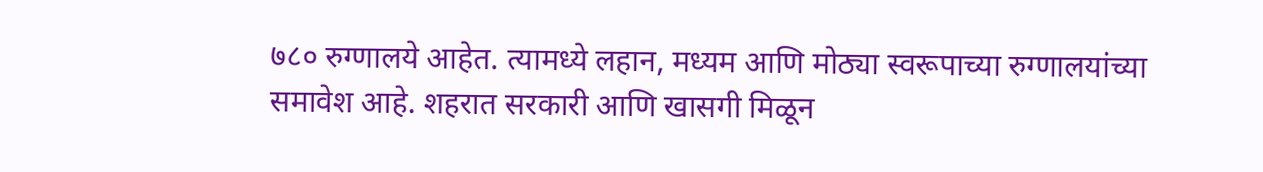७८० रुग्णालये आहेत. त्यामध्ये लहान, मध्यम आणि मोठ्या स्वरूपाच्या रुग्णालयांच्या समावेश आहे. शहरात सरकारी आणि खासगी मिळून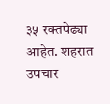३५ रक्तपेढ्या आहेत. शहरात उपचार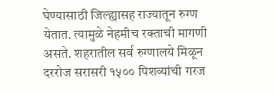घेण्यासाठी जिल्ह्यासह राज्यातून रुग्ण येतात. त्यामुळे नेहमीच रक्ताची मागणी असते. शहरातील सर्व रुग्णालये मिळून दररोज सरासरी १५०० पिशव्यांची गरज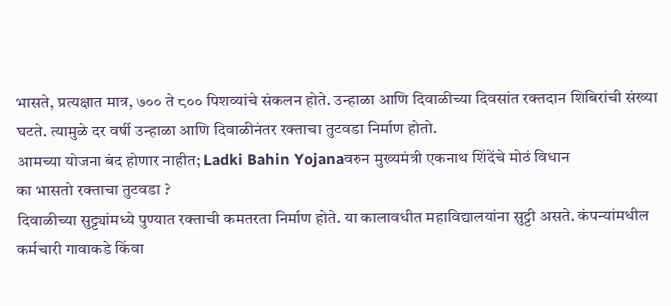भासते, प्रत्यक्षात मात्र, ७०० ते ८०० पिशव्यांचे संकलन होते. उन्हाळा आणि दिवाळीच्या दिवसांत रक्तदान शिबिरांची संख्या घटते. त्यामुळे दर वर्षी उन्हाळा आणि दिवाळीनंतर रक्ताचा तुटवडा निर्माण होतो.
आमच्या योजना बंद होणार नाहीत; Ladki Bahin Yojanaवरुन मुख्यमंत्री एकनाथ शिंदेंचे मोठं विधान
का भासतो रक्ताचा तुटवडा ?
दिवाळीच्या सुट्ट्यांमध्ये पुण्यात रक्ताची कमतरता निर्माण होते. या कालावधीत महाविद्यालयांना सुट्टी असते. कंपन्यांमधील कर्मचारी गावाकडे किंवा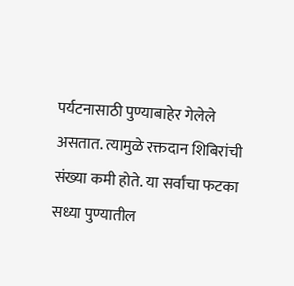पर्यटनासाठी पुण्याबाहेर गेलेले असतात. त्यामुळे रक्तदान शिबिरांची संख्या कमी होते. या सर्वांचा फटका सध्या पुण्यातील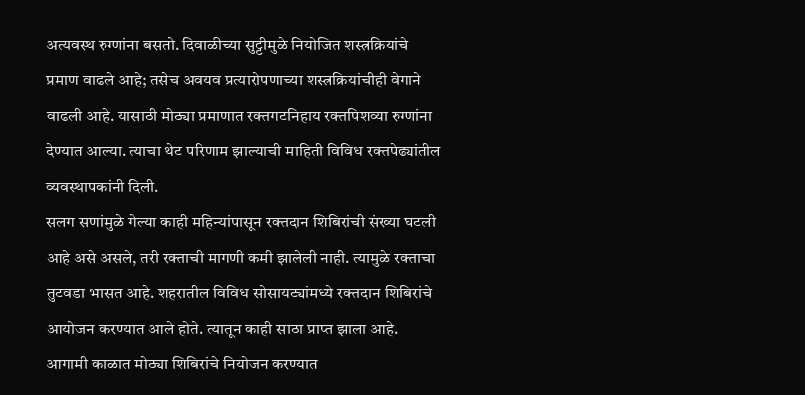अत्यवस्थ रुग्णांना बसतो. दिवाळीच्या सुट्टीमुळे नियोजित शस्त्रक्रियांचे प्रमाण वाढले आहे; तसेच अवयव प्रत्यारोपणाच्या शस्त्रक्रियांचीही वेगाने वाढली आहे. यासाठी मोठ्या प्रमाणात रक्तगटनिहाय रक्तपिशव्या रुग्णांना देण्यात आल्या. त्याचा थेट परिणाम झाल्याची माहिती विविध रक्तपेढ्यांतील व्यवस्थापकांनी दिली.
सलग सणांमुळे गेल्या काही महिन्यांपासून रक्तदान शिबिरांची संख्या घटली आहे असे असले, तरी रक्ताची मागणी कमी झालेली नाही. त्यामुळे रक्ताचा तुटवडा भासत आहे. शहरातील विविध सोसायट्यांमध्ये रक्तदान शिबिरांचे आयोजन करण्यात आले होते. त्यातून काही साठा प्राप्त झाला आहे. आगामी काळात मोठ्या शिबिरांचे नियोजन करण्यात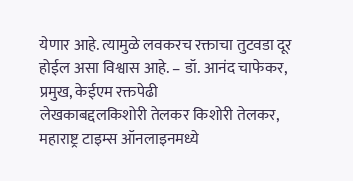येणार आहे. त्यामुळे लवकरच रक्ताचा तुटवडा दूर होईल असा विश्वास आहे. – डॉ. आनंद चाफेकर, प्रमुख, केईएम रक्तपेढी
लेखकाबद्दलकिशोरी तेलकर किशोरी तेलकर, महाराष्ट्र टाइम्स ऑनलाइनमध्ये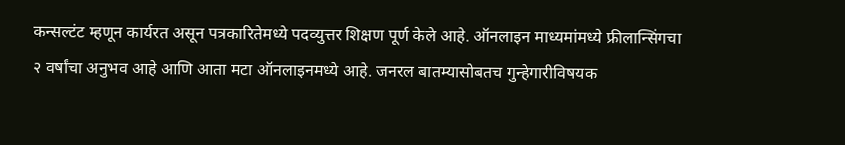कन्सल्टंट म्हणून कार्यरत असून पत्रकारितेमध्ये पदव्युत्तर शिक्षण पूर्ण केले आहे. ऑनलाइन माध्यमांमध्ये फ्रीलान्सिंगचा २ वर्षांचा अनुभव आहे आणि आता मटा ऑनलाइनमध्ये आहे. जनरल बातम्यासोबतच गुन्हेगारीविषयक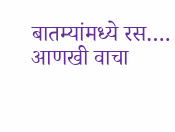बातम्यांमध्ये रस…. आणखी वाचा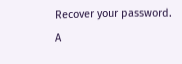Recover your password.
A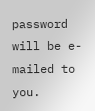password will be e-mailed to you.